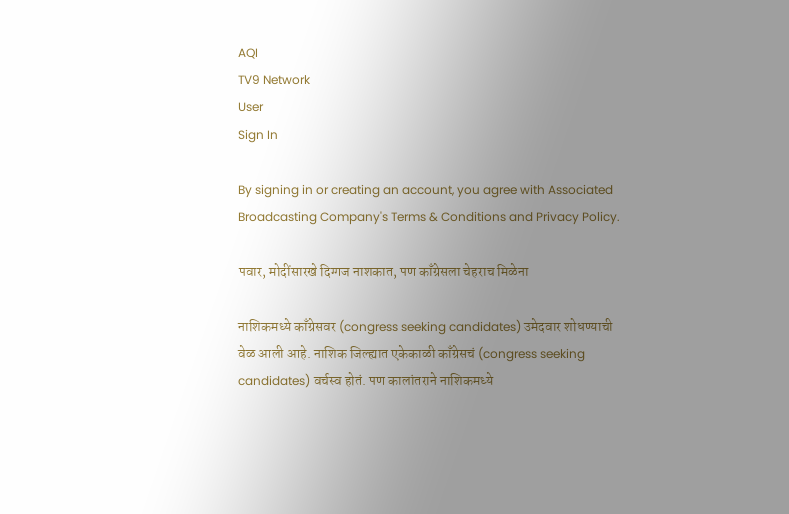AQI
TV9 Network
User
Sign In

By signing in or creating an account, you agree with Associated Broadcasting Company's Terms & Conditions and Privacy Policy.

पवार, मोदींसारखे दिग्गज नाशकात, पण काँग्रेसला चेहराच मिळेना

नाशिकमध्ये काँग्रेसवर (congress seeking candidates) उमेदवार शोधण्याची वेळ आली आहे. नाशिक जिल्ह्यात एकेकाळी काँग्रेसचं (congress seeking candidates) वर्चस्व होतं. पण कालांतराने नाशिकमध्ये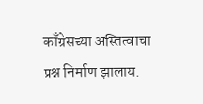काँग्रेसच्या अस्तित्वाचा प्रश्न निर्माण झालाय.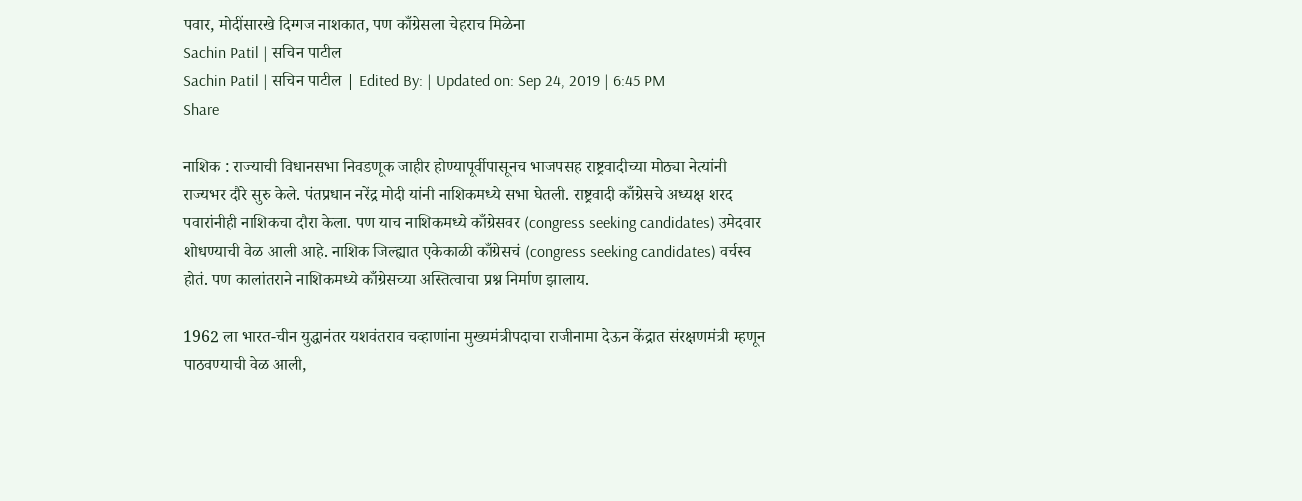पवार, मोदींसारखे दिग्गज नाशकात, पण काँग्रेसला चेहराच मिळेना
Sachin Patil | सचिन पाटील
Sachin Patil | सचिन पाटील | Edited By: | Updated on: Sep 24, 2019 | 6:45 PM
Share

नाशिक : राज्याची विधानसभा निवडणूक जाहीर होण्यापूर्वीपासूनच भाजपसह राष्ट्रवादीच्या मोठ्या नेत्यांनी राज्यभर दौरे सुरु केले. पंतप्रधान नरेंद्र मोदी यांनी नाशिकमध्ये सभा घेतली. राष्ट्रवादी काँग्रेसचे अध्यक्ष शरद पवारांनीही नाशिकचा दौरा केला. पण याच नाशिकमध्ये काँग्रेसवर (congress seeking candidates) उमेदवार शोधण्याची वेळ आली आहे. नाशिक जिल्ह्यात एकेकाळी काँग्रेसचं (congress seeking candidates) वर्चस्व होतं. पण कालांतराने नाशिकमध्ये काँग्रेसच्या अस्तित्वाचा प्रश्न निर्माण झालाय.

1962 ला भारत-चीन युद्धानंतर यशवंतराव चव्हाणांना मुख्यमंत्रीपदाचा राजीनामा देऊन केंद्रात संरक्षणमंत्री म्हणून पाठवण्याची वेळ आली,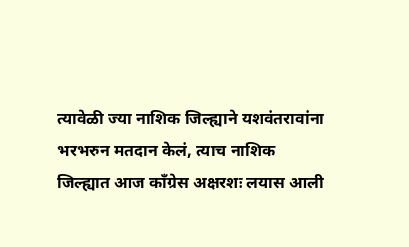त्यावेळी ज्या नाशिक जिल्ह्याने यशवंतरावांना भरभरुन मतदान केलं, त्याच नाशिक जिल्ह्यात आज काँग्रेस अक्षरशः लयास आली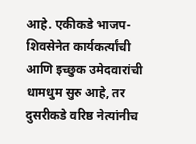आहे. एकीकडे भाजप-शिवसेनेत कार्यकर्त्यांची आणि इच्छुक उमेदवारांची धामधुम सुरु आहे, तर दुसरीकडे वरिष्ठ नेत्यांनीच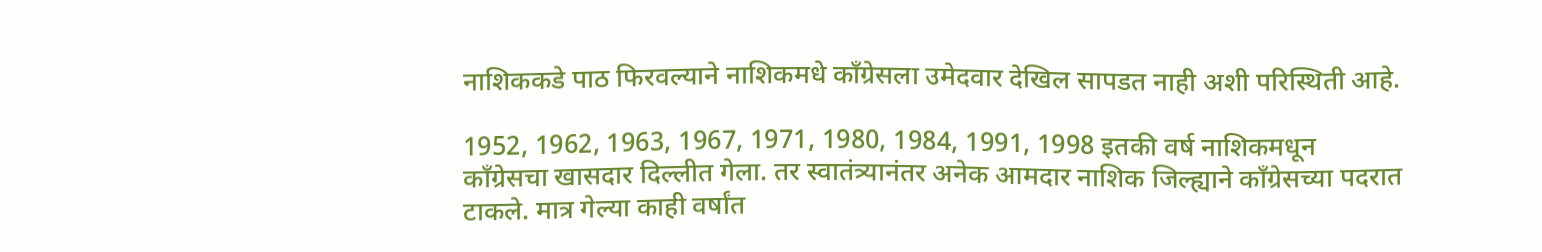नाशिककडे पाठ फिरवल्याने नाशिकमधे काँग्रेसला उमेदवार देखिल सापडत नाही अशी परिस्थिती आहे.

1952, 1962, 1963, 1967, 1971, 1980, 1984, 1991, 1998 इतकी वर्ष नाशिकमधून काँग्रेसचा खासदार दिल्लीत गेला. तर स्वातंत्र्यानंतर अनेक आमदार नाशिक जिल्ह्याने काँग्रेसच्या पदरात टाकले. मात्र गेल्या काही वर्षांत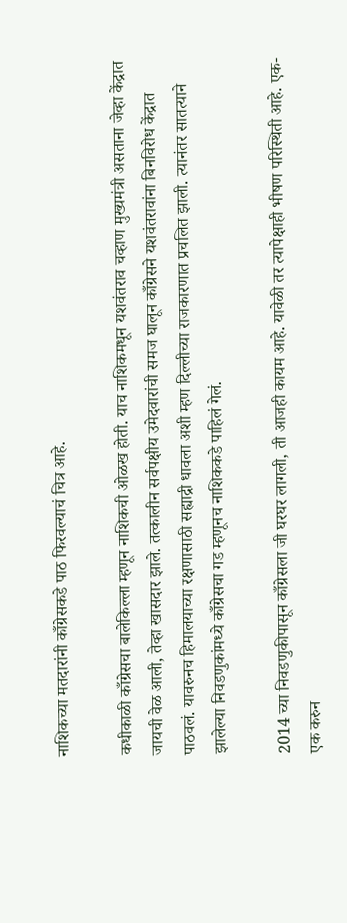नाशिकच्या मतदारांनी काँग्रेसकडे पाठ फिरवल्याचं चित्र आहे.

कधीकाळी काँग्रेसचा बालेकिल्ला म्हणून नाशिकची ओळख होती. याच नाशिकमधून यशवंतराव चव्हाण मुख्यमंत्री असताना जेव्हा केंद्रात जायची वेळ आली, तेव्हा खासदार झाले. तत्कालीन सर्वपक्षीय उमेदवारांची समज घालून काँग्रेसने यशवंतरावांना बिनविरोध केंद्रात पाठवलं. यावरुनच हिमालयाच्या रक्षणासाठी सह्याद्री धावला अशी म्हण दिल्लीच्या राजकारणात प्रचलित झाली. त्यानंतर सातत्याने झालेल्या निवडणुकांमध्ये काँग्रेसचा गड म्हणूनच नाशिककडे पाहिलं गेलं.

2014 च्या निवडणुकीपासून काँग्रेसला जी घरघर लागली, ती आजही कायम आहे. यावेळी तर त्यापेक्षाही भीषण परिस्थिती आहे. एक-एक करुन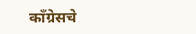काँग्रेसचे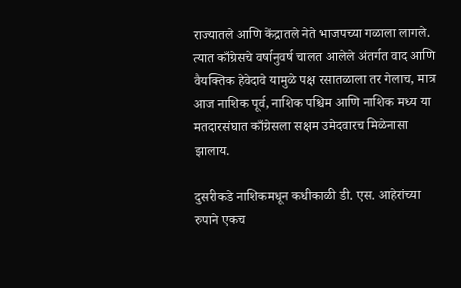राज्यातले आणि केंद्रातले नेते भाजपच्या गळाला लागले. त्यात काँग्रेसचे वर्षानुवर्ष चालत आलेले अंतर्गत वाद आणि वैयक्तिक हेवेदावे यामुळे पक्ष रसातळाला तर गेलाच, मात्र आज नाशिक पूर्व, नाशिक पश्चिम आणि नाशिक मध्य या मतदारसंघात काँग्रेसला सक्षम उमेदवारच मिळेनासा झालाय.

दुसरीकडे नाशिकमधून कधीकाळी डी. एस. आहेरांच्या रुपाने एकच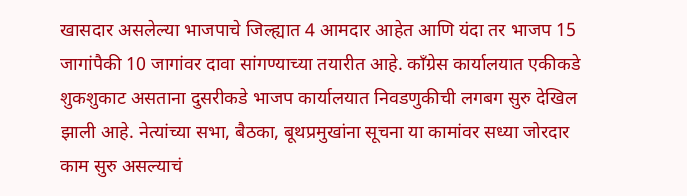खासदार असलेल्या भाजपाचे जिल्ह्यात 4 आमदार आहेत आणि यंदा तर भाजप 15 जागांपैकी 10 जागांवर दावा सांगण्याच्या तयारीत आहे. काँग्रेस कार्यालयात एकीकडे शुकशुकाट असताना दुसरीकडे भाजप कार्यालयात निवडणुकीची लगबग सुरु देखिल झाली आहे. नेत्यांच्या सभा, बैठका, बूथप्रमुखांना सूचना या कामांवर सध्या जोरदार काम सुरु असल्याचं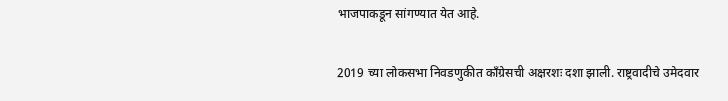भाजपाकडून सांगण्यात येत आहे.

2019 च्या लोकसभा निवडणुकीत काँग्रेसची अक्षरशः दशा झाली. राष्ट्रवादीचे उमेदवार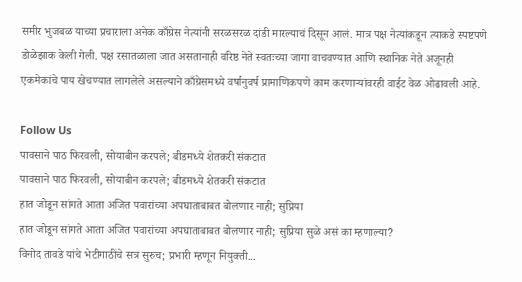समीर भुजबळ याच्या प्रचाराला अनेक काँग्रेस नेत्यांनी सरळसरळ दांडी मारल्याचं दिसून आलं. मात्र पक्ष नेत्यांकडून त्याकडे स्पष्टपणे डोळेझाक केली गेली. पक्ष रसातळाला जात असतानाही वरिष्ठ नेते स्वतःच्या जागा वाचवण्यात आणि स्थानिक नेते अजूनही एकमेकांचे पाय खेचण्यात लागलेले असल्याने काँग्रेसमध्ये वर्षानुवर्ष प्रामाणिकपणे काम करणाऱ्यांवरही वाईट वेळ ओढावली आहे.

Follow Us
पावसाने पाठ फिरवली, सोयाबीन करपले; बीडमध्ये शेतकरी संकटात
पावसाने पाठ फिरवली, सोयाबीन करपले; बीडमध्ये शेतकरी संकटात
हात जोडून सांगते आता अजित पवारांच्या अपघाताबाबत बोलणार नाही; सुप्रिया
हात जोडून सांगते आता अजित पवारांच्या अपघाताबाबत बोलणार नाही; सुप्रिया सुळे असं का म्हणाल्या?
विनोद तावडे यांचे भेटीगाठींचे सत्र सुरुच; प्रभारी म्हणून नियुक्ती...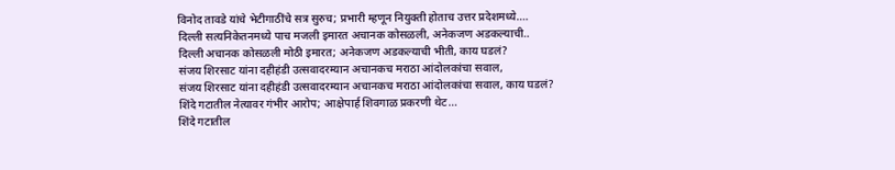विनोद तावडे यांचे भेटीगाठींचे सत्र सुरुच; प्रभारी म्हणून नियुक्ती होताच उत्तर प्रदेशमध्ये....
दिल्ली सत्यनिकेतनमध्ये पाच मजली इमारत अचानक कोसळली, अनेकजण अडकल्याची..
दिल्ली अचानक कोसळली मोठी इमारत; अनेकजण अडकल्याची भीती, काय घडलं?
संजय शिरसाट यांना दहीहंडी उत्सवादरम्यान अचानकच मराठा आंदोलकांचा सवाल,
संजय शिरसाट यांना दहीहंडी उत्सवादरम्यान अचानकच मराठा आंदोलकांचा सवाल, काय घडलं?
शिंदे गटातील नेत्यावर गंभीर आरोप; आक्षेपार्ह शिवगाळ प्रकरणी थेट...
शिंदे गटातील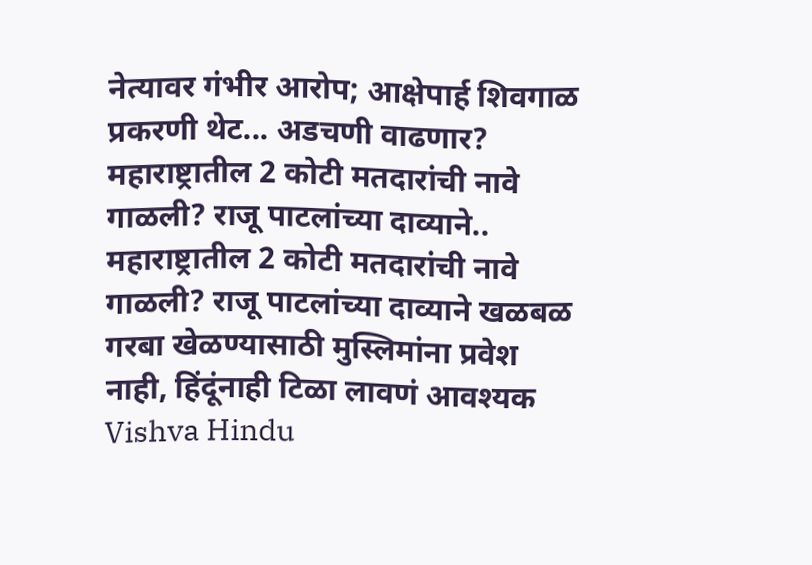नेत्यावर गंभीर आरोप; आक्षेपार्ह शिवगाळ प्रकरणी थेट... अडचणी वाढणार?
महाराष्ट्रातील 2 कोटी मतदारांची नावे गाळली? राजू पाटलांच्या दाव्याने..
महाराष्ट्रातील 2 कोटी मतदारांची नावे गाळली? राजू पाटलांच्या दाव्याने खळबळ
गरबा खेळण्यासाठी मुस्लिमांना प्रवेश नाही, हिंदूंनाही टिळा लावणं आवश्यक
Vishva Hindu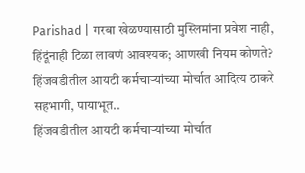Parishad | गरबा खेळण्यासाठी मुस्लिमांना प्रवेश नाही, हिंदूंनाही टिळा लावणं आवश्यक; आणखी नियम कोणते?
हिंजवडीतील आयटी कर्मचाऱ्यांच्या मोर्चात आदित्य ठाकरे सहभागी, पायाभूत..
हिंजवडीतील आयटी कर्मचाऱ्यांच्या मोर्चात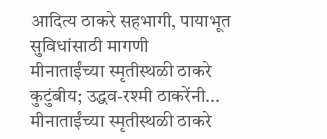आदित्य ठाकरे सहभागी, पायाभूत सुविधांसाठी मागणी
मीनाताईंच्या स्मृतीस्थळी ठाकरे कुटुंबीय; उद्धव-रश्मी ठाकरेंनी...
मीनाताईंच्या स्मृतीस्थळी ठाकरे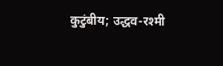कुटुंबीय; उद्धव-रश्मी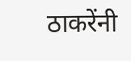ठाकरेंनी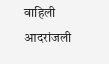वाहिली आदरांजली